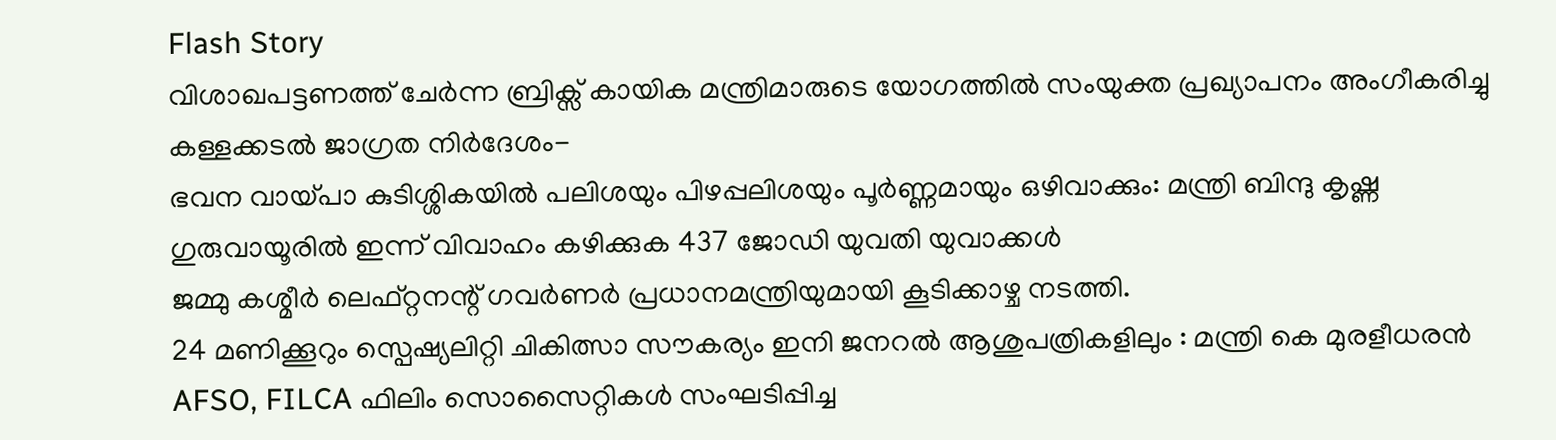Flash Story
വിശാഖപട്ടണത്ത് ചേർന്ന ബ്രിക്സ് കായിക മന്ത്രിമാരുടെ യോഗത്തിൽ സംയുക്ത പ്രഖ്യാപനം അംഗീകരിച്ചു
കള്ളക്കടൽ ജാഗ്രത നിർദേശം-
ഭവന വായ്പാ കുടിശ്ശികയിൽ പലിശയും പിഴപ്പലിശയും പൂർണ്ണമായും ഒഴിവാക്കും: മന്ത്രി ബിന്ദു കൃഷ്ണ
ഗുരുവായൂരില്‍ ഇന്ന് വിവാഹം കഴിക്കുക 437 ജോഡി യുവതി യുവാക്കള്‍
ജമ്മു കശ്മീർ ലെഫ്റ്റനന്റ് ഗവർണർ പ്രധാനമന്ത്രിയുമായി കൂടിക്കാഴ്ച നടത്തി.
24 മണിക്കൂറും സ്പെഷ്യലിറ്റി ചികിത്സാ സൗകര്യം ഇനി ജനറൽ ആശുപത്രികളിലും : മന്ത്രി കെ മുരളീധരൻ
AFSO, FILCA ഫിലിം സൊസൈറ്റികൾ സംഘടിപ്പിച്ച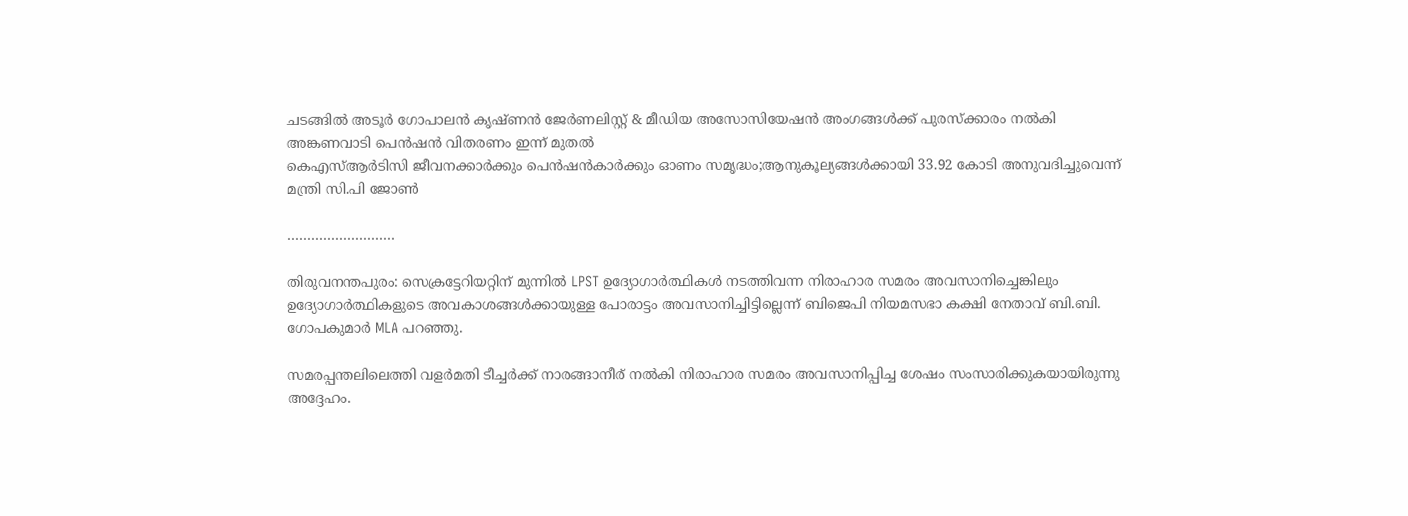ചടങ്ങിൽ അടൂർ ഗോപാലൻ കൃഷ്ണൻ ജേർണലിസ്റ്റ് & മീഡിയ അസോസിയേഷൻ അംഗങ്ങൾക്ക് പുരസ്ക്കാരം നൽകി
അങ്കണവാടി പെൻഷൻ വിതരണം ഇന്ന് മുതൽ
കെഎസ്ആർടിസി ജീവനക്കാർക്കും പെൻഷൻകാ‍ർക്കും ഓണം സമൃദ്ധം;ആനുകൂല്യങ്ങൾക്കായി 33.92 കോടി അനുവദിച്ചുവെന്ന് മന്ത്രി സി.പി ജോൺ

………………………

തിരുവനന്തപുരം: സെക്രട്ടേറിയറ്റിന് മുന്നിൽ LPST ഉദ്യോഗാർത്ഥികൾ നടത്തിവന്ന നിരാഹാര സമരം അവസാനിച്ചെങ്കിലും ഉദ്യോഗാർത്ഥികളുടെ അവകാശങ്ങൾക്കായുള്ള പോരാട്ടം അവസാനിച്ചിട്ടില്ലെന്ന് ബിജെപി നിയമസഭാ കക്ഷി നേതാവ് ബി.ബി. ഗോപകുമാർ MLA പറഞ്ഞു.

സമരപ്പന്തലിലെത്തി വളർമതി ടീച്ചർക്ക് നാരങ്ങാനീര് നൽകി നിരാഹാര സമരം അവസാനിപ്പിച്ച ശേഷം സംസാരിക്കുകയായിരുന്നു അദ്ദേഹം.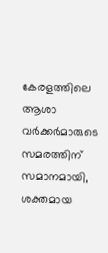കേരളത്തിലെ ആശാ വർക്കർമാരുടെ സമരത്തിന് സമാനമായി, ശക്തമായ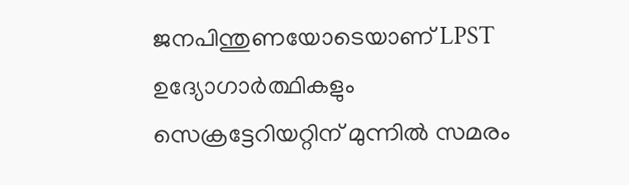ജനപിന്തുണയോടെയാണ് LPST ഉദ്യോഗാർത്ഥികളും സെക്രട്ടേറിയറ്റിന് മുന്നിൽ സമരം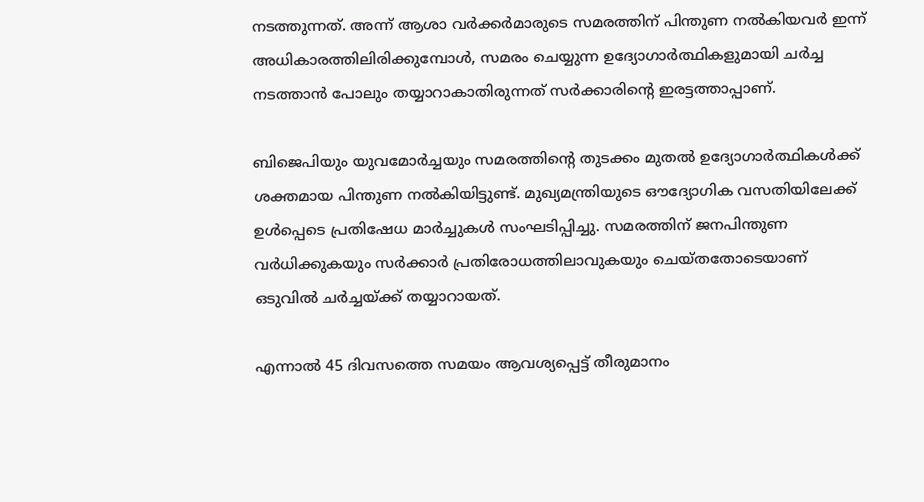നടത്തുന്നത്. അന്ന് ആശാ വർക്കർമാരുടെ സമരത്തിന് പിന്തുണ നൽകിയവർ ഇന്ന് അധികാരത്തിലിരിക്കുമ്പോൾ, സമരം ചെയ്യുന്ന ഉദ്യോഗാർത്ഥികളുമായി ചർച്ച നടത്താൻ പോലും തയ്യാറാകാതിരുന്നത് സർക്കാരിന്റെ ഇരട്ടത്താപ്പാണ്.

ബിജെപിയും യുവമോർച്ചയും സമരത്തിന്റെ തുടക്കം മുതൽ ഉദ്യോഗാർത്ഥികൾക്ക് ശക്തമായ പിന്തുണ നൽകിയിട്ടുണ്ട്. മുഖ്യമന്ത്രിയുടെ ഔദ്യോഗിക വസതിയിലേക്ക് ഉൾപ്പെടെ പ്രതിഷേധ മാർച്ചുകൾ സംഘടിപ്പിച്ചു. സമരത്തിന് ജനപിന്തുണ വർധിക്കുകയും സർക്കാർ പ്രതിരോധത്തിലാവുകയും ചെയ്തതോടെയാണ് ഒടുവിൽ ചർച്ചയ്ക്ക് തയ്യാറായത്.

എന്നാൽ 45 ദിവസത്തെ സമയം ആവശ്യപ്പെട്ട് തീരുമാനം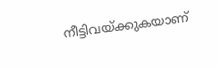നീട്ടിവയ്ക്കുകയാണ്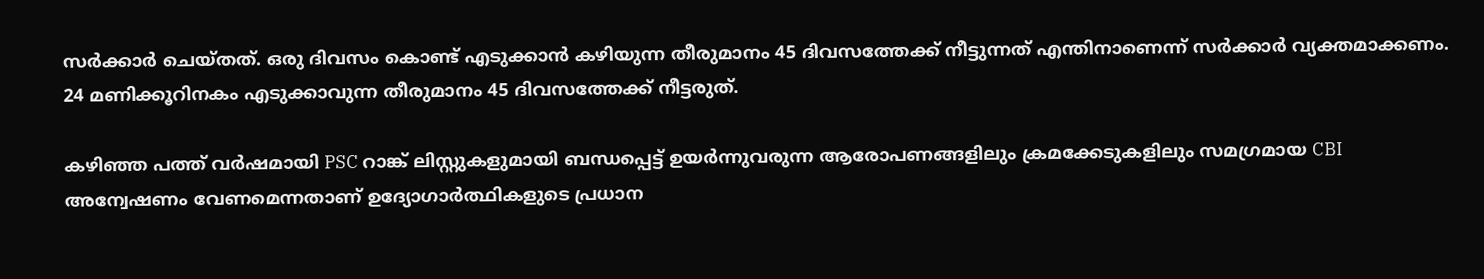സർക്കാർ ചെയ്തത്. ഒരു ദിവസം കൊണ്ട് എടുക്കാൻ കഴിയുന്ന തീരുമാനം 45 ദിവസത്തേക്ക് നീട്ടുന്നത് എന്തിനാണെന്ന് സർക്കാർ വ്യക്തമാക്കണം. 24 മണിക്കൂറിനകം എടുക്കാവുന്ന തീരുമാനം 45 ദിവസത്തേക്ക് നീട്ടരുത്.

കഴിഞ്ഞ പത്ത് വർഷമായി PSC റാങ്ക് ലിസ്റ്റുകളുമായി ബന്ധപ്പെട്ട് ഉയർന്നുവരുന്ന ആരോപണങ്ങളിലും ക്രമക്കേടുകളിലും സമഗ്രമായ CBI അന്വേഷണം വേണമെന്നതാണ് ഉദ്യോഗാർത്ഥികളുടെ പ്രധാന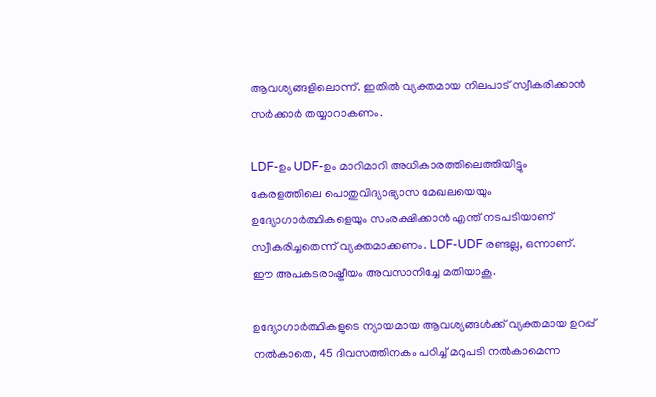ആവശ്യങ്ങളിലൊന്ന്. ഇതിൽ വ്യക്തമായ നിലപാട് സ്വീകരിക്കാൻ സർക്കാർ തയ്യാറാകണം.

LDF-ഉം UDF-ഉം മാറിമാറി അധികാരത്തിലെത്തിയിട്ടും കേരളത്തിലെ പൊതുവിദ്യാഭ്യാസ മേഖലയെയും ഉദ്യോഗാർത്ഥികളെയും സംരക്ഷിക്കാൻ എന്ത് നടപടിയാണ് സ്വീകരിച്ചതെന്ന് വ്യക്തമാക്കണം. LDF-UDF രണ്ടല്ല, ഒന്നാണ്. ഈ അപകടരാഷ്ട്രീയം അവസാനിച്ചേ മതിയാകൂ.

ഉദ്യോഗാർത്ഥികളുടെ ന്യായമായ ആവശ്യങ്ങൾക്ക് വ്യക്തമായ ഉറപ്പ് നൽകാതെ, 45 ദിവസത്തിനകം പഠിച്ച് മറുപടി നൽകാമെന്ന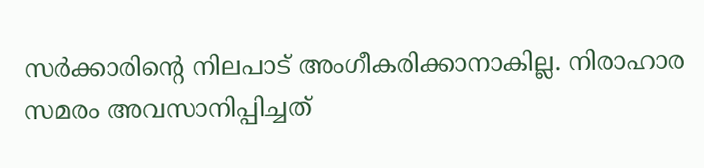സർക്കാരിന്റെ നിലപാട് അംഗീകരിക്കാനാകില്ല. നിരാഹാര സമരം അവസാനിപ്പിച്ചത്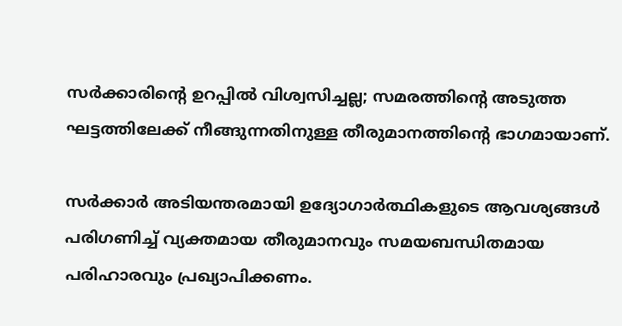സർക്കാരിന്റെ ഉറപ്പിൽ വിശ്വസിച്ചല്ല; സമരത്തിന്റെ അടുത്ത ഘട്ടത്തിലേക്ക് നീങ്ങുന്നതിനുള്ള തീരുമാനത്തിന്റെ ഭാഗമായാണ്.

സർക്കാർ അടിയന്തരമായി ഉദ്യോഗാർത്ഥികളുടെ ആവശ്യങ്ങൾ പരിഗണിച്ച് വ്യക്തമായ തീരുമാനവും സമയബന്ധിതമായ പരിഹാരവും പ്രഖ്യാപിക്കണം.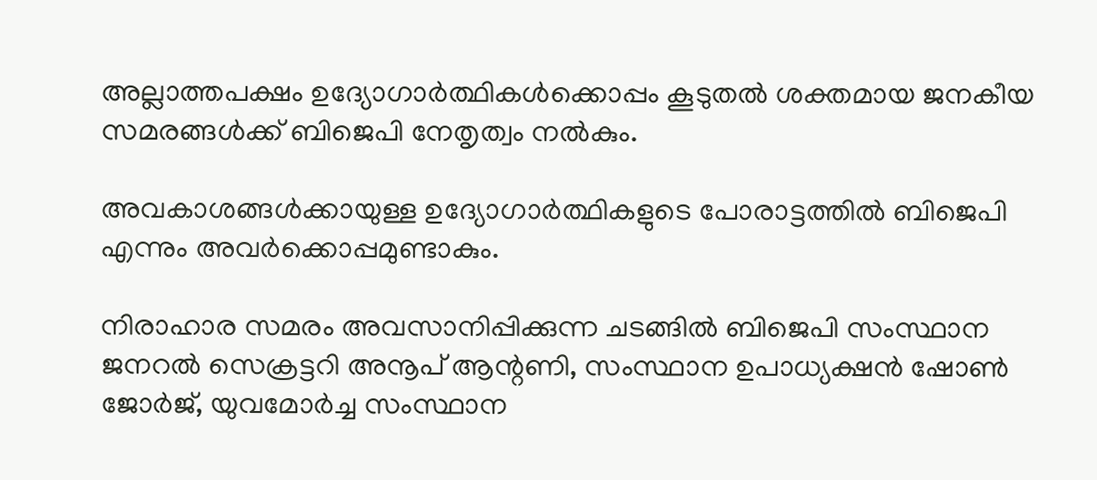അല്ലാത്തപക്ഷം ഉദ്യോഗാർത്ഥികൾക്കൊപ്പം കൂടുതൽ ശക്തമായ ജനകീയ സമരങ്ങൾക്ക് ബിജെപി നേതൃത്വം നൽകും.

അവകാശങ്ങൾക്കായുള്ള ഉദ്യോഗാർത്ഥികളുടെ പോരാട്ടത്തിൽ ബിജെപി എന്നും അവർക്കൊപ്പമുണ്ടാകും.

നിരാഹാര സമരം അവസാനിപ്പിക്കുന്ന ചടങ്ങിൽ ബിജെപി സംസ്ഥാന ജനറൽ സെക്രട്ടറി അനൂപ് ആന്റണി, സംസ്ഥാന ഉപാധ്യക്ഷൻ ഷോൺ ജോർജ്, യുവമോർച്ച സംസ്ഥാന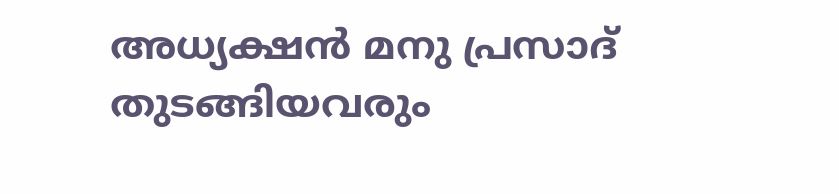അധ്യക്ഷൻ മനു പ്രസാദ് തുടങ്ങിയവരും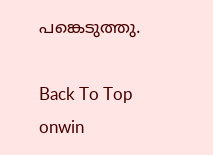പങ്കെടുത്തു.

Back To Top
onwin